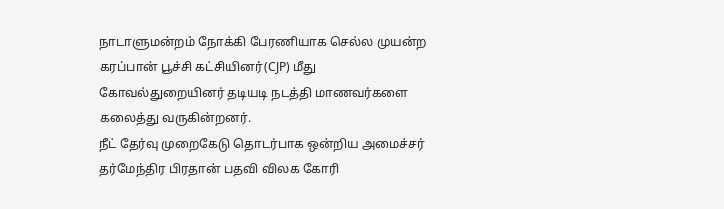நாடாளுமன்றம் நோக்கி பேரணியாக செல்ல முயன்ற கரப்பான் பூச்சி கட்சியினர்(CJP) மீது கோவல்துறையினர் தடியடி நடத்தி மாணவர்களை கலைத்து வருகின்றனர்.
நீட் தேர்வு முறைகேடு தொடர்பாக ஒன்றிய அமைச்சர் தர்மேந்திர பிரதான் பதவி விலக கோரி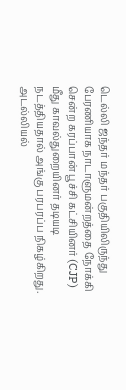டெல்லி ஜந்தர் மந்தர் பகுதியிலிருந்து பேரணியாக நாடாளுமன்றத்தை நோக்கி சென்ற கரப்பான் பூச்சி கட்சியினர் (CJP) மீது காவல்துறையினர் தடியடி நடத்தியதால் அங்கு பரபரப்ப நிகழ்கிறது.
அடல்லியல்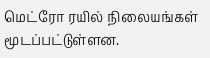மெட்ரோ ரயில் நிலையங்கள் மூடப்பட்டுள்ளன.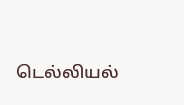டெல்லியல்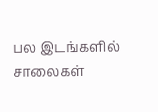பல இடங்களில் சாலைகள்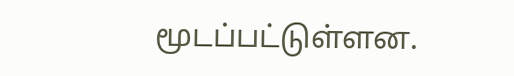மூடப்பட்டுள்ளன.